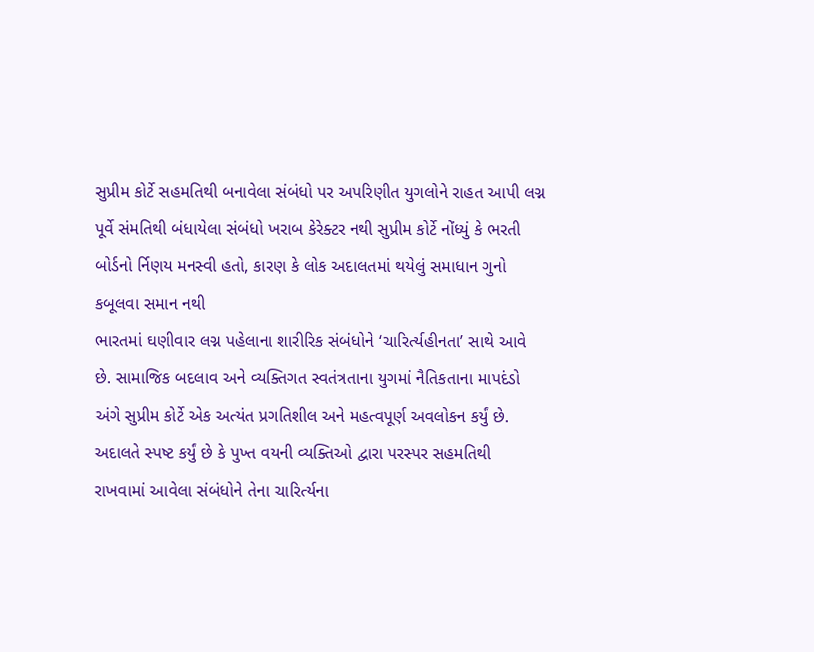સુપ્રીમ કોર્ટે સહમતિથી બનાવેલા સંબંધો પર અપરિણીત યુગલોને રાહત આપી લગ્ન પૂર્વે સંમતિથી બંધાયેલા સંબંધો ખરાબ કેરેક્ટર નથી સુપ્રીમ કોર્ટે નોંધ્યું કે ભરતી બોર્ડનો ર્નિણય મનસ્વી હતો, કારણ કે લોક અદાલતમાં થયેલું સમાધાન ગુનો કબૂલવા સમાન નથી
ભારતમાં ઘણીવાર લગ્ન પહેલાના શારીરિક સંબંધોને ‘ચારિર્ત્યહીનતા’ સાથે આવે છે. સામાજિક બદલાવ અને વ્યક્તિગત સ્વતંત્રતાના યુગમાં નૈતિકતાના માપદંડો અંગે સુપ્રીમ કોર્ટે એક અત્યંત પ્રગતિશીલ અને મહત્વપૂર્ણ અવલોકન કર્યું છે. અદાલતે સ્પષ્ટ કર્યું છે કે પુખ્ત વયની વ્યક્તિઓ દ્વારા પરસ્પર સહમતિથી રાખવામાં આવેલા સંબંધોને તેના ચારિર્ત્યના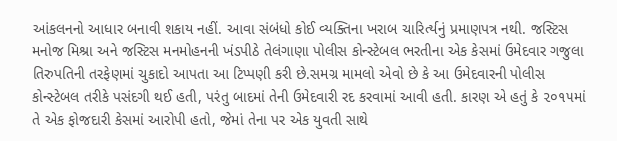આંકલનનો આધાર બનાવી શકાય નહીં. આવા સંબંધો કોઈ વ્યક્તિના ખરાબ ચારિર્ત્યનું પ્રમાણપત્ર નથી. જસ્ટિસ મનોજ મિશ્રા અને જસ્ટિસ મનમોહનની ખંડપીઠે તેલંગાણા પોલીસ કોન્સ્ટેબલ ભરતીના એક કેસમાં ઉમેદવાર ગજુલા તિરુપતિની તરફેણમાં ચુકાદો આપતા આ ટિપ્પણી કરી છે.સમગ્ર મામલો એવો છે કે આ ઉમેદવારની પોલીસ કોન્સ્ટેબલ તરીકે પસંદગી થઈ હતી, પરંતુ બાદમાં તેની ઉમેદવારી રદ કરવામાં આવી હતી. કારણ એ હતું કે ૨૦૧૫માં તે એક ફોજદારી કેસમાં આરોપી હતો, જેમાં તેના પર એક યુવતી સાથે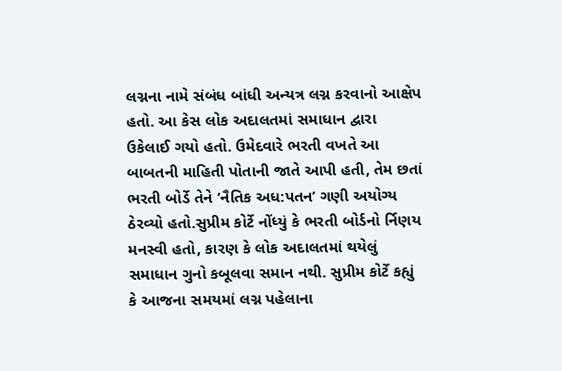લગ્નના નામે સંબંધ બાંધી અન્યત્ર લગ્ન કરવાનો આક્ષેપ હતો. આ કેસ લોક અદાલતમાં સમાધાન દ્વારા ઉકેલાઈ ગયો હતો. ઉમેદવારે ભરતી વખતે આ બાબતની માહિતી પોતાની જાતે આપી હતી, તેમ છતાં ભરતી બોર્ડે તેને ‘નૈતિક અધ:પતન’ ગણી અયોગ્ય ઠેરવ્યો હતો.સુપ્રીમ કોર્ટે નોંધ્યું કે ભરતી બોર્ડનો ર્નિણય મનસ્વી હતો, કારણ કે લોક અદાલતમાં થયેલું સમાધાન ગુનો કબૂલવા સમાન નથી. સુપ્રીમ કોર્ટે કહ્યું કે આજના સમયમાં લગ્ન પહેલાના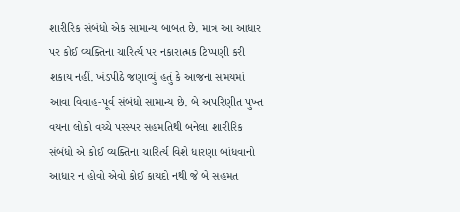શારીરિક સંબંધો એક સામાન્ય બાબત છે. માત્ર આ આધાર પર કોઈ વ્યક્તિના ચારિર્ત્ય પર નકારાત્મક ટિપ્પણી કરી શકાય નહીં. ખંડપીઠે જણાવ્યું હતું કે આજના સમયમાં આવા વિવાહ-પૂર્વ સંબંધો સામાન્ય છે. બે અપરિણીત પુખ્ત વયના લોકો વચ્ચે પરસ્પર સહમતિથી બનેલા શારીરિક સંબંધો એ કોઈ વ્યક્તિના ચારિર્ત્ય વિશે ધારણા બાંધવાનો આધાર ન હોવો એવો કોઈ કાયદો નથી જે બે સહમત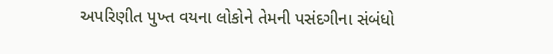અપરિણીત પુખ્ત વયના લોકોને તેમની પસંદગીના સંબંધો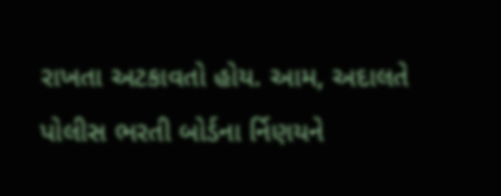રાખતા અટકાવતો હોય. આમ, અદાલતે પોલીસ ભરતી બોર્ડના ર્નિણયને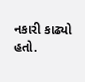નકારી કાઢ્યો હતો.